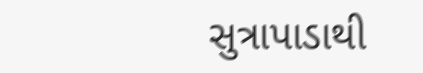સુત્રાપાડાથી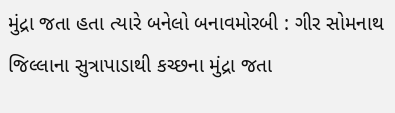મુંદ્રા જતા હતા ત્યારે બનેલો બનાવમોરબી : ગીર સોમનાથ જિલ્લાના સુત્રાપાડાથી કચ્છના મુંદ્રા જતા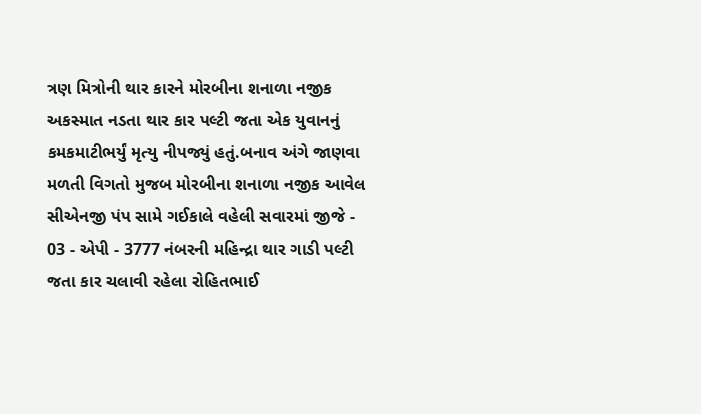ત્રણ મિત્રોની થાર કારને મોરબીના શનાળા નજીક અકસ્માત નડતા થાર કાર પલ્ટી જતા એક યુવાનનું કમકમાટીભર્યું મૃત્યુ નીપજ્યું હતું.બનાવ અંગે જાણવા મળતી વિગતો મુજબ મોરબીના શનાળા નજીક આવેલ સીએનજી પંપ સામે ગઈકાલે વહેલી સવારમાં જીજે - 03 - એપી - 3777 નંબરની મહિન્દ્રા થાર ગાડી પલ્ટી જતા કાર ચલાવી રહેલા રોહિતભાઈ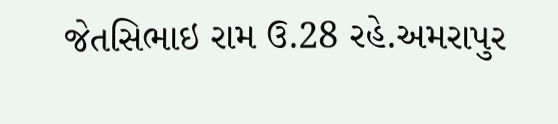જેતસિભાઇ રામ ઉ.28 રહે.અમરાપુર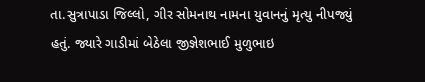તા.સુત્રાપાડા જિલ્લો, ગીર સોમનાથ નામના યુવાનનું મૃત્યુ નીપજ્યું હતું. જ્યારે ગાડીમાં બેઠેલા જીજ્ઞેશભાઈ મુળુભાઇ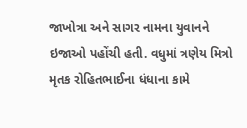જાખોત્રા અને સાગર નામના યુવાનને ઇજાઓ પહોંચી હતી. વધુમાં ત્રણેય મિત્રો મૃતક રોહિતભાઈના ધંધાના કામે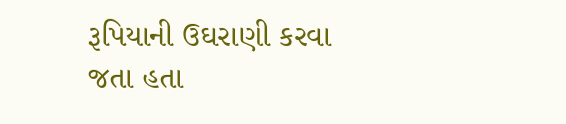રૂપિયાની ઉઘરાણી કરવા જતા હતા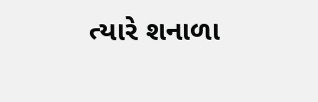ત્યારે શનાળા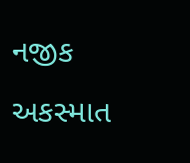નજીક અકસ્માત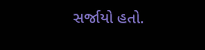સર્જાયો હતો.